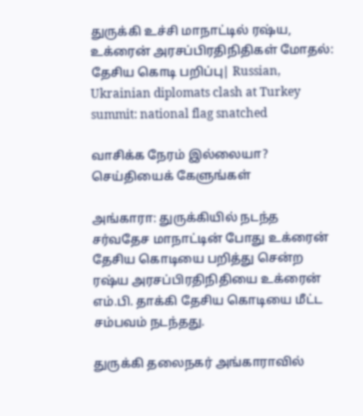துருக்கி உச்சி மாநாட்டில் ரஷ்ய, உக்ரைன் அரசப்பிரதிநிதிகள் மோதல்: தேசிய கொடி பறிப்பு| Russian, Ukrainian diplomats clash at Turkey summit: national flag snatched

வாசிக்க நேரம் இல்லையா? செய்தியைக் கேளுங்கள்

அங்காரா: துருக்கியில் நடந்த சர்வதேச மாநாட்டின் போது உக்ரைன் தேசிய கொடியை பறித்து சென்ற ரஷ்ய அரசப்பிரதிநிதியை உக்ரைன் எம்.பி. தாக்கி தேசிய கொடியை மீட்ட சம்பவம் நடந்தது.

துருக்கி தலைநகர் அங்காராவில்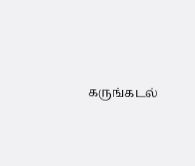கருங்கடல்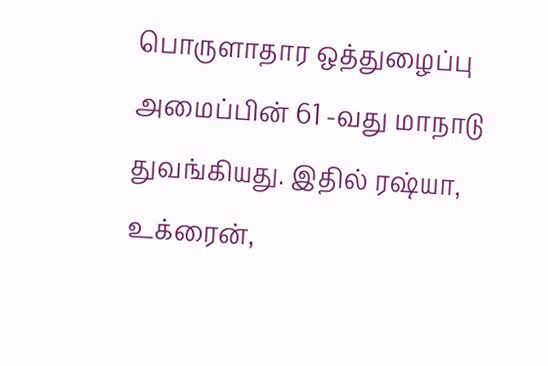பொருளாதார ஒத்துழைப்பு அமைப்பின் 61 -வது மாநாடு துவங்கியது. இதில் ரஷ்யா, உக்ரைன்,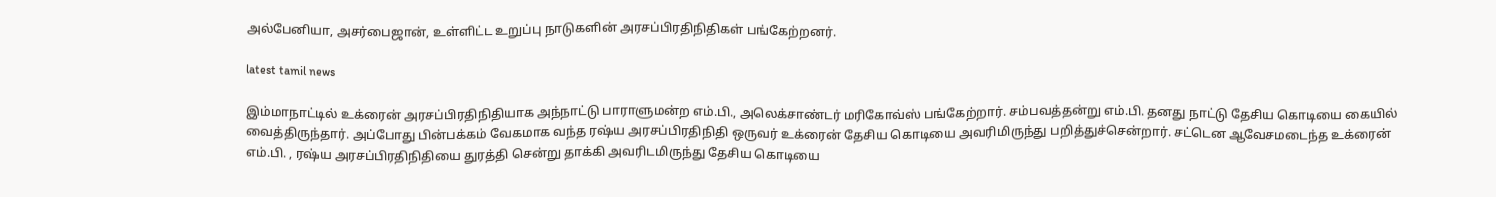அல்பேனியா, அசர்பைஜான், உள்ளிட்ட உறுப்பு நாடுகளின் அரசப்பிரதிநிதிகள் பங்கேற்றனர்.

latest tamil news

இம்மாநாட்டில் உக்ரைன் அரசப்பிரதிநிதியாக அந்நாட்டு பாராளுமன்ற எம்.பி., அலெக்சாண்டர் மரிகோவ்ஸ் பங்கேற்றார். சம்பவத்தன்று எம்.பி. தனது நாட்டு தேசிய கொடியை கையில் வைத்திருந்தார். அப்போது பின்பக்கம் வேகமாக வந்த ரஷ்ய அரசப்பிரதிநிதி ஒருவர் உக்ரைன் தேசிய கொடியை அவரிமிருந்து பறித்துச்சென்றார். சட்டென ஆவேசமடைந்த உக்ரைன் எம்.பி. , ரஷ்ய அரசப்பிரதிநிதியை துரத்தி சென்று தாக்கி அவரிடமிருந்து தேசிய கொடியை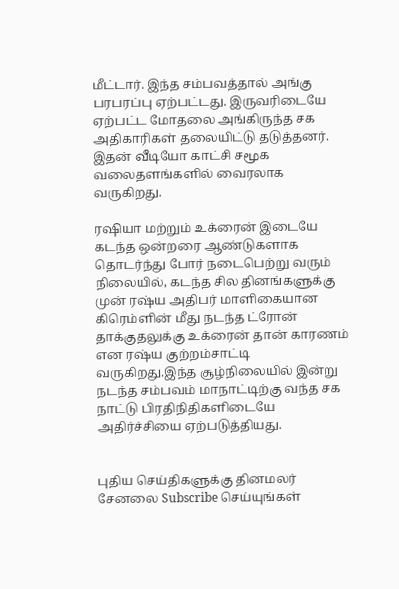மீட்டார். இந்த சம்பவத்தால் அங்கு பரபரப்பு ஏற்பட்டது. இருவரிடையே ஏற்பட்ட மோதலை அங்கிருந்த சக அதிகாரிகள் தலையிட்டு தடுத்தனர். இதன் வீடியோ காட்சி சமூக வலைதளங்களில் வைரலாக வருகிறது.

ரஷியா மற்றும் உக்ரைன் இடையே கடந்த ஒன்றரை ஆண்டுகளாக தொடர்ந்து போர் நடைபெற்று வரும் நிலையில், கடந்த சில தினங்களுக்கு முன் ரஷ்ய அதிபர் மாளிகையான கிரெம்ளின் மீது நடந்த ட்ரோன் தாக்குதலுக்கு உக்ரைன் தான் காரணம் என ரஷ்ய குற்றம்சாட்டி வருகிறது.இந்த சூழ்நிலையில் இன்று நடந்த சம்பவம் மாநாட்டிற்கு வந்த சக நாட்டு பிரதிநிதிகளிடையே அதிர்ச்சியை ஏற்படுத்தியது.


புதிய செய்திகளுக்கு தினமலர் சேனலை Subscribe செய்யுங்கள்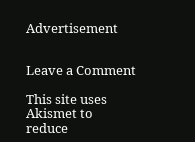Advertisement


Leave a Comment

This site uses Akismet to reduce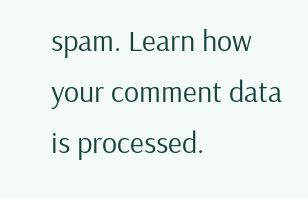spam. Learn how your comment data is processed.